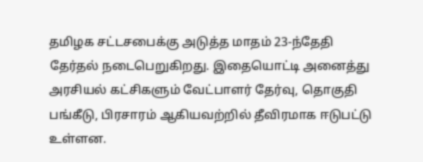தமிழக சட்டசபைக்கு அடுத்த மாதம் 23-ந்தேதி தேர்தல் நடைபெறுகிறது. இதையொட்டி அனைத்து அரசியல் கட்சிகளும் வேட்பாளர் தேர்வு, தொகுதி பங்கீடு, பிரசாரம் ஆகியவற்றில் தீவிரமாக ஈடுபட்டு உள்ளன.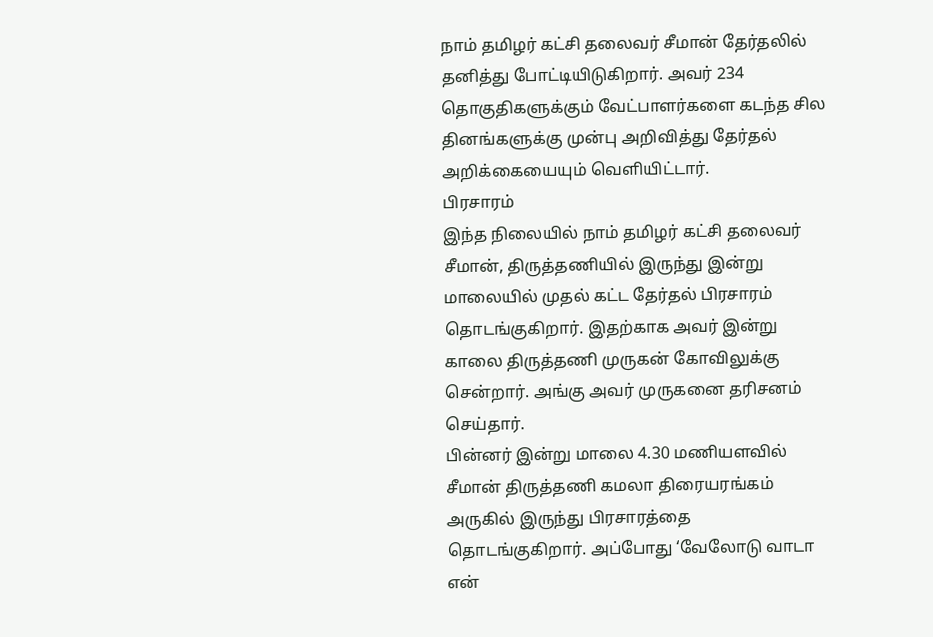நாம் தமிழர் கட்சி தலைவர் சீமான் தேர்தலில் தனித்து போட்டியிடுகிறார். அவர் 234 தொகுதிகளுக்கும் வேட்பாளர்களை கடந்த சில தினங்களுக்கு முன்பு அறிவித்து தேர்தல் அறிக்கையையும் வெளியிட்டார்.
பிரசாரம்
இந்த நிலையில் நாம் தமிழர் கட்சி தலைவர் சீமான், திருத்தணியில் இருந்து இன்று மாலையில் முதல் கட்ட தேர்தல் பிரசாரம் தொடங்குகிறார். இதற்காக அவர் இன்று காலை திருத்தணி முருகன் கோவிலுக்கு சென்றார். அங்கு அவர் முருகனை தரிசனம் செய்தார்.
பின்னர் இன்று மாலை 4.30 மணியளவில் சீமான் திருத்தணி கமலா திரையரங்கம் அருகில் இருந்து பிரசாரத்தை தொடங்குகிறார். அப்போது ‘வேலோடு வாடா என்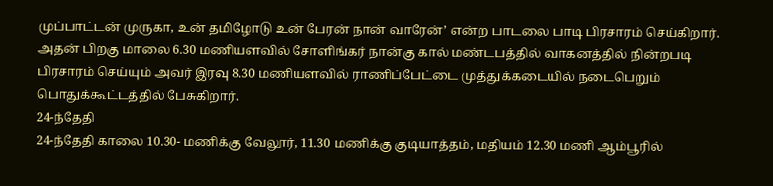முப்பாட்டன் முருகா, உன் தமிழோடு உன் பேரன் நான் வாரேன்’ என்ற பாடலை பாடி பிரசாரம் செய்கிறார்.
அதன் பிறகு மாலை 6.30 மணியளவில் சோளிங்கர் நான்கு கால் மண்டபத்தில் வாகனத்தில் நின்றபடி பிரசாரம் செய்யும் அவர் இரவு 8.30 மணியளவில் ராணிப்பேட்டை முத்துக்கடையில் நடைபெறும் பொதுக்கூட்டத்தில் பேசுகிறார்.
24-ந்தேதி
24-ந்தேதி காலை 10.30- மணிக்கு வேலூர், 11.30 மணிக்கு குடியாத்தம், மதியம் 12.30 மணி ஆம்பூரில்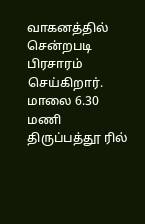வாகனத்தில் சென்றபடி பிரசாரம் செய்கிறார். மாலை 6.30 மணி திருப்பத்தூ ரில்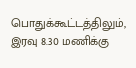பொதுக்கூட்டத்திலும், இரவு 8.30 மணிக்கு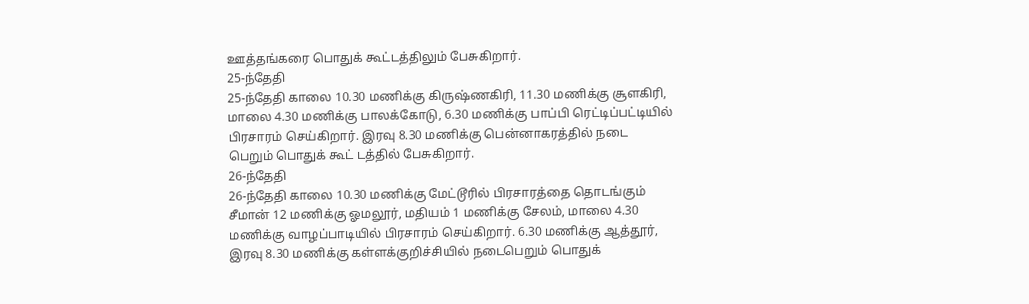ஊத்தங்கரை பொதுக் கூட்டத்திலும் பேசுகிறார்.
25-ந்தேதி
25-ந்தேதி காலை 10.30 மணிக்கு கிருஷ்ணகிரி, 11.30 மணிக்கு சூளகிரி, மாலை 4.30 மணிக்கு பாலக்கோடு, 6.30 மணிக்கு பாப்பி ரெட்டிப்பட்டியில் பிரசாரம் செய்கிறார். இரவு 8.30 மணிக்கு பென்னாகரத்தில் நடை பெறும் பொதுக் கூட் டத்தில் பேசுகிறார்.
26-ந்தேதி
26-ந்தேதி காலை 10.30 மணிக்கு மேட்டூரில் பிரசாரத்தை தொடங்கும் சீமான் 12 மணிக்கு ஓமலூர், மதியம் 1 மணிக்கு சேலம், மாலை 4.30 மணிக்கு வாழப்பாடியில் பிரசாரம் செய்கிறார். 6.30 மணிக்கு ஆத்தூர், இரவு 8.30 மணிக்கு கள்ளக்குறிச்சியில் நடைபெறும் பொதுக்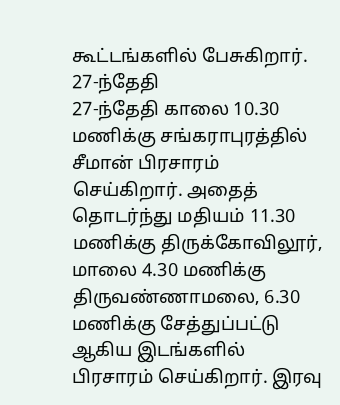கூட்டங்களில் பேசுகிறார்.
27-ந்தேதி
27-ந்தேதி காலை 10.30 மணிக்கு சங்கராபுரத்தில் சீமான் பிரசாரம் செய்கிறார். அதைத் தொடர்ந்து மதியம் 11.30 மணிக்கு திருக்கோவிலூர், மாலை 4.30 மணிக்கு திருவண்ணாமலை, 6.30 மணிக்கு சேத்துப்பட்டு ஆகிய இடங்களில் பிரசாரம் செய்கிறார். இரவு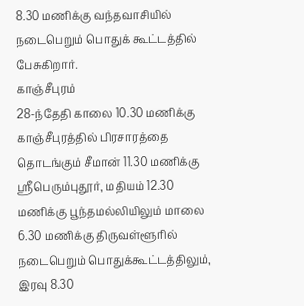8.30 மணிக்கு வந்தவாசியில் நடைபெறும் பொதுக் கூட்டத்தில் பேசுகிறார்.
காஞ்சீபுரம்
28-ந்தேதி காலை 10.30 மணிக்கு காஞ்சீபுரத்தில் பிரசாரத்தை தொடங்கும் சீமான் 11.30 மணிக்கு ஸ்ரீபெரும்புதூர், மதியம் 12.30 மணிக்கு பூந்தமல்லியிலும் மாலை 6.30 மணிக்கு திருவள்ளூரில் நடைபெறும் பொதுக்கூட்டத்திலும், இரவு 8.30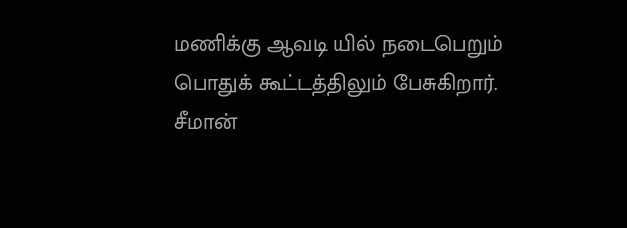மணிக்கு ஆவடி யில் நடைபெறும் பொதுக் கூட்டத்திலும் பேசுகிறார்.
சீமான்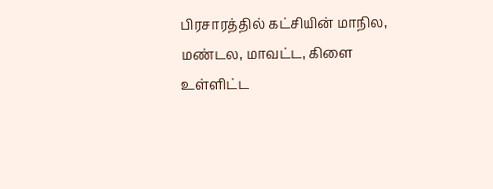பிரசாரத்தில் கட்சியின் மாநில, மண்டல, மாவட்ட, கிளை உள்ளிட்ட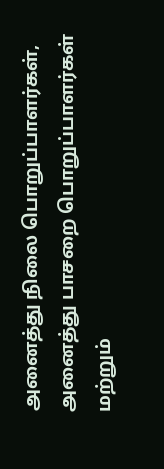அனைத்து நிலை பொறுப்பாளர்கள், அனைத்து பாசறை பொறுப்பாளர்கள் மற்றும்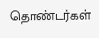தொண்டர்கள்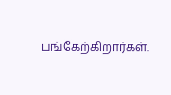பங்கேற்கிறார்கள்.